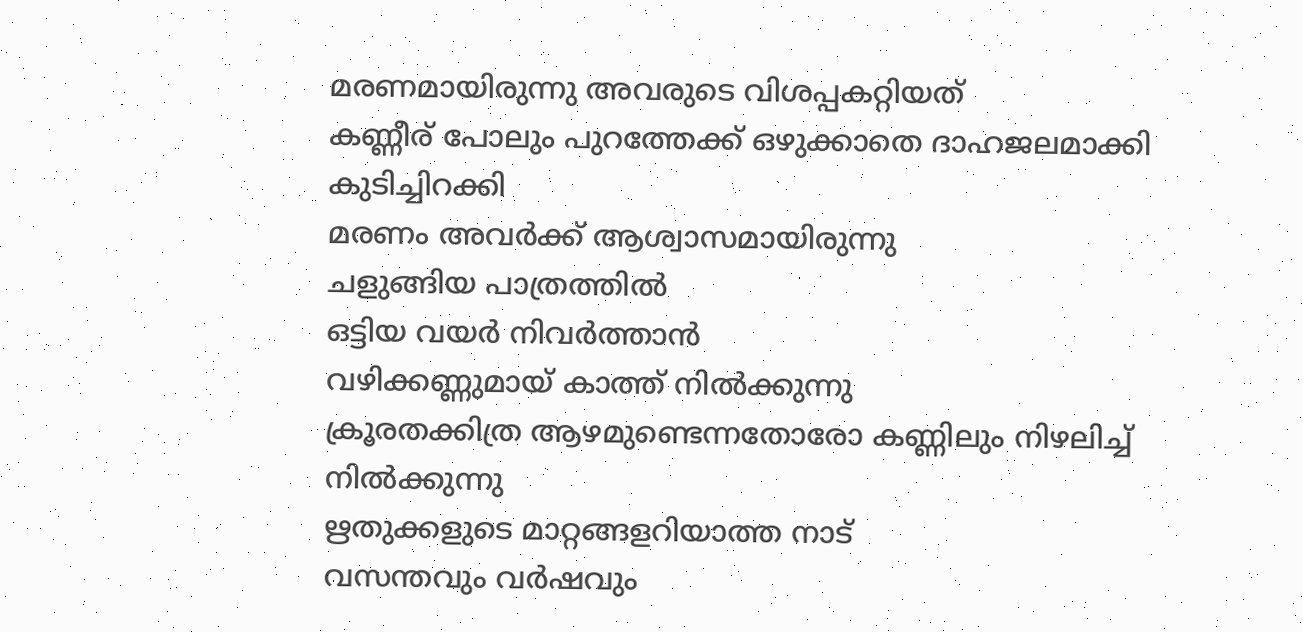മരണമായിരുന്നു അവരുടെ വിശപ്പകറ്റിയത്
കണ്ണീര് പോലും പുറത്തേക്ക് ഒഴുക്കാതെ ദാഹജലമാക്കി കുടിച്ചിറക്കി
മരണം അവർക്ക് ആശ്വാസമായിരുന്നു
ചളുങ്ങിയ പാത്രത്തിൽ
ഒട്ടിയ വയർ നിവർത്താൻ
വഴിക്കണ്ണുമായ് കാത്ത് നിൽക്കുന്നു
ക്രൂരതക്കിത്ര ആഴമുണ്ടെന്നതോരോ കണ്ണിലും നിഴലിച്ച് നിൽക്കുന്നു
ഋതുക്കളുടെ മാറ്റങ്ങളറിയാത്ത നാട്
വസന്തവും വർഷവും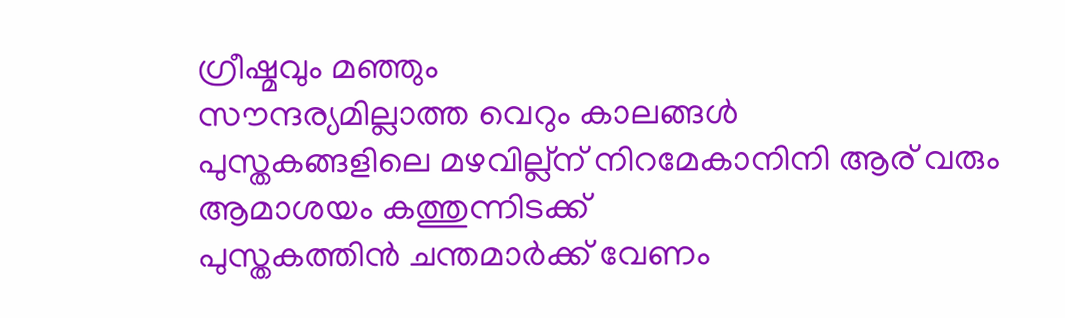ഗ്രീഷ്മവും മഞ്ഞും
സൗന്ദര്യമില്ലാത്ത വെറും കാലങ്ങൾ
പുസ്തകങ്ങളിലെ മഴവില്ല്ന് നിറമേകാനിനി ആര് വരും
ആമാശയം കത്തുന്നിടക്ക്
പുസ്തകത്തിൻ ചന്തമാർക്ക് വേണം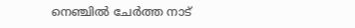നെഞ്ചിൽ ചേർത്ത നാട്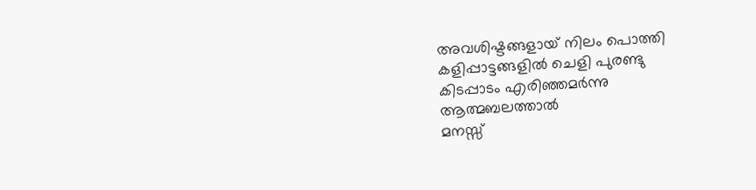അവശിഷ്ടങ്ങളായ് നിലം പൊത്തി
കളിപ്പാട്ടങ്ങളിൽ ചെളി പുരണ്ടു
കിടപ്പാടം എരിഞ്ഞമർന്നു
ആത്മബലത്താൽ
മനസ്സ്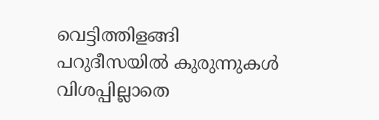വെട്ടിത്തിളങ്ങി
പറുദീസയിൽ കുരുന്നുകൾ
വിശപ്പില്ലാതെ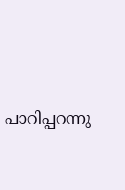പാറിപ്പറന്നു